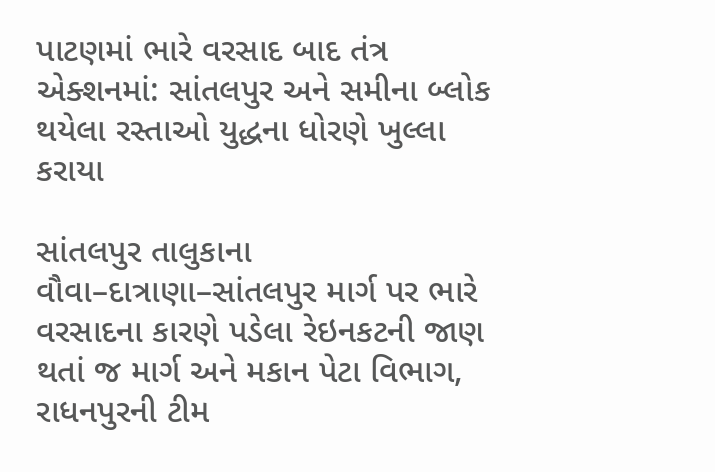પાટણમાં ભારે વરસાદ બાદ તંત્ર એક્શનમાં: સાંતલપુર અને સમીના બ્લોક થયેલા રસ્તાઓ યુદ્ધના ધોરણે ખુલ્લા કરાયા

સાંતલપુર તાલુકાના વૌવા–દાત્રાણા–સાંતલપુર માર્ગ પર ભારે વરસાદના કારણે પડેલા રેઇનકટની જાણ થતાં જ માર્ગ અને મકાન પેટા વિભાગ, રાધનપુરની ટીમ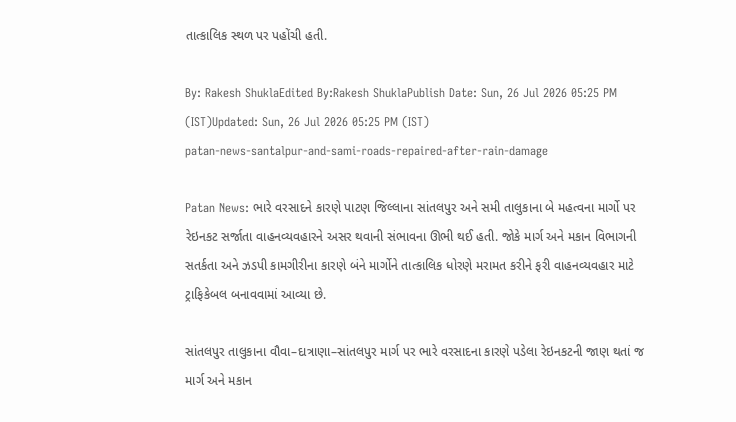તાત્કાલિક સ્થળ પર પહોંચી હતી.

By: Rakesh ShuklaEdited By:Rakesh ShuklaPublish Date: Sun, 26 Jul 2026 05:25 PM (IST)Updated: Sun, 26 Jul 2026 05:25 PM (IST)
patan-news-santalpur-and-sami-roads-repaired-after-rain-damage

Patan News: ભારે વરસાદને કારણે પાટણ જિલ્લાના સાંતલપુર અને સમી તાલુકાના બે મહત્વના માર્ગો પર રેઇનકટ સર્જાતા વાહનવ્યવહારને અસર થવાની સંભાવના ઊભી થઈ હતી. જોકે માર્ગ અને મકાન વિભાગની સતર્કતા અને ઝડપી કામગીરીના કારણે બંને માર્ગોને તાત્કાલિક ધોરણે મરામત કરીને ફરી વાહનવ્યવહાર માટે ટ્રાફિકેબલ બનાવવામાં આવ્યા છે.

સાંતલપુર તાલુકાના વૌવા–દાત્રાણા–સાંતલપુર માર્ગ પર ભારે વરસાદના કારણે પડેલા રેઇનકટની જાણ થતાં જ માર્ગ અને મકાન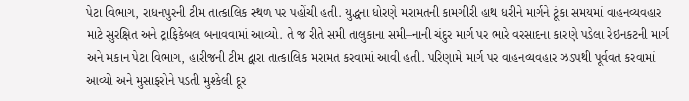પેટા વિભાગ, રાધનપુરની ટીમ તાત્કાલિક સ્થળ પર પહોંચી હતી. યુદ્ધના ધોરણે મરામતની કામગીરી હાથ ધરીને માર્ગને ટૂંકા સમયમાં વાહનવ્યવહાર માટે સુરક્ષિત અને ટ્રાફિકેબલ બનાવવામાં આવ્યો. તે જ રીતે સમી તાલુકાના સમી–નાની ચંદુર માર્ગ પર ભારે વરસાદના કારણે પડેલા રેઇનકટની માર્ગ અને મકાન પેટા વિભાગ, હારીજની ટીમ દ્વારા તાત્કાલિક મરામત કરવામાં આવી હતી. પરિણામે માર્ગ પર વાહનવ્યવહાર ઝડપથી પૂર્વવત કરવામાં આવ્યો અને મુસાફરોને પડતી મુશ્કેલી દૂર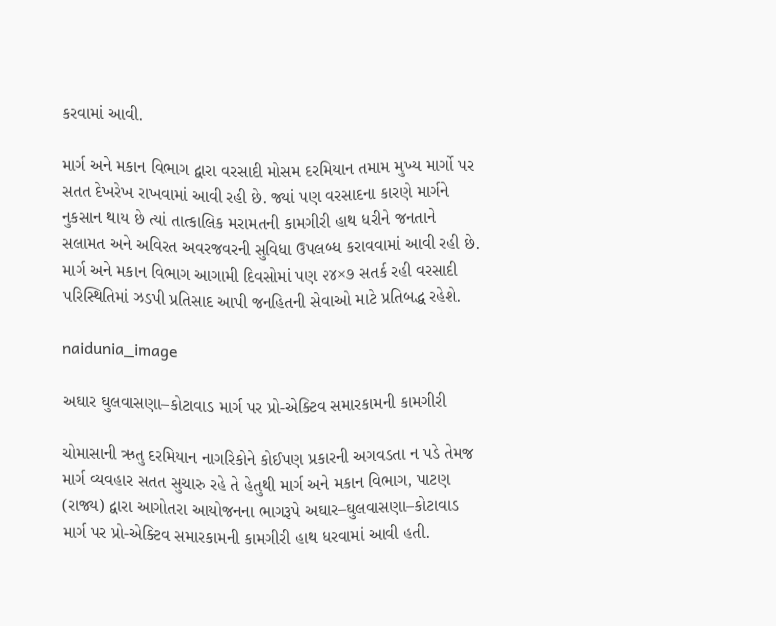કરવામાં આવી.

માર્ગ અને મકાન વિભાગ દ્વારા વરસાદી મોસમ દરમિયાન તમામ મુખ્ય માર્ગો પર સતત દેખરેખ રાખવામાં આવી રહી છે. જ્યાં પણ વરસાદના કારણે માર્ગને નુકસાન થાય છે ત્યાં તાત્કાલિક મરામતની કામગીરી હાથ ધરીને જનતાને સલામત અને અવિરત અવરજવરની સુવિધા ઉપલબ્ધ કરાવવામાં આવી રહી છે. માર્ગ અને મકાન વિભાગ આગામી દિવસોમાં પણ ૨૪×૭ સતર્ક રહી વરસાદી પરિસ્થિતિમાં ઝડપી પ્રતિસાદ આપી જનહિતની સેવાઓ માટે પ્રતિબદ્ધ રહેશે.

naidunia_image

અઘાર ઘુલવાસણા–કોટાવાડ માર્ગ પર પ્રો-એક્ટિવ સમારકામની કામગીરી

ચોમાસાની ઋતુ દરમિયાન નાગરિકોને કોઈપણ પ્રકારની અગવડતા ન પડે તેમજ માર્ગ વ્યવહાર સતત સુચારુ રહે તે હેતુથી માર્ગ અને મકાન વિભાગ, પાટણ (રાજ્ય) દ્વારા આગોતરા આયોજનના ભાગરૂપે અઘાર–ઘુલવાસણા–કોટાવાડ માર્ગ પર પ્રો-એક્ટિવ સમારકામની કામગીરી હાથ ધરવામાં આવી હતી.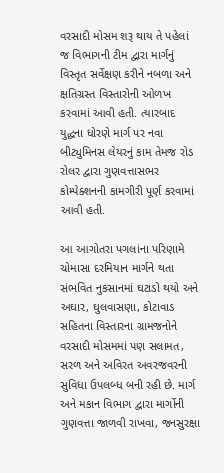વરસાદી મોસમ શરૂ થાય તે પહેલાં જ વિભાગની ટીમ દ્વારા માર્ગનું વિસ્તૃત સર્વેક્ષણ કરીને નબળા અને ક્ષતિગ્રસ્ત વિસ્તારોની ઓળખ કરવામાં આવી હતી. ત્યારબાદ યુદ્ધના ધોરણે માર્ગ પર નવા બીટ્યુમિનસ લેયરનું કામ તેમજ રોડ રોલર દ્વારા ગુણવત્તાસભર કોમ્પેક્શનની કામગીરી પૂર્ણ કરવામાં આવી હતી.

આ આગોતરા પગલાંના પરિણામે ચોમાસા દરમિયાન માર્ગને થતા સંભવિત નુકસાનમાં ઘટાડો થયો અને અઘાર, ઘુલવાસણા, કોટાવાડ સહિતના વિસ્તારના ગ્રામજનોને વરસાદી મોસમમાં પણ સલામત, સરળ અને અવિરત અવરજવરની સુવિધા ઉપલબ્ધ બની રહી છે. માર્ગ અને મકાન વિભાગ દ્વારા માર્ગોની ગુણવત્તા જાળવી રાખવા, જનસુરક્ષા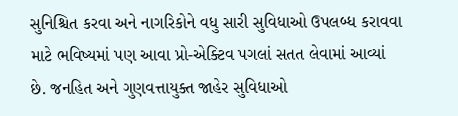સુનિશ્ચિત કરવા અને નાગરિકોને વધુ સારી સુવિધાઓ ઉપલબ્ધ કરાવવા માટે ભવિષ્યમાં પણ આવા પ્રો-એક્ટિવ પગલાં સતત લેવામાં આવ્યાં છે. જનહિત અને ગુણવત્તાયુક્ત જાહેર સુવિધાઓ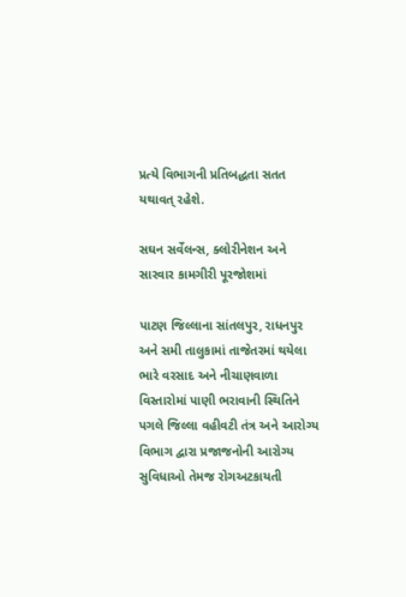પ્રત્યે વિભાગની પ્રતિબદ્ધતા સતત યથાવત્ રહેશે.

સઘન સર્વેલન્સ, ક્લોરીનેશન અને સારવાર કામગીરી પૂરજોશમાં

પાટણ જિલ્લાના સાંતલપુર, રાધનપુર અને સમી તાલુકામાં તાજેતરમાં થયેલા ભારે વરસાદ અને નીચાણવાળા વિસ્તારોમાં પાણી ભરાવાની સ્થિતિને પગલે જિલ્લા વહીવટી તંત્ર અને આરોગ્ય વિભાગ દ્વારા પ્રજાજનોની આરોગ્ય સુવિધાઓ તેમજ રોગઅટકાયતી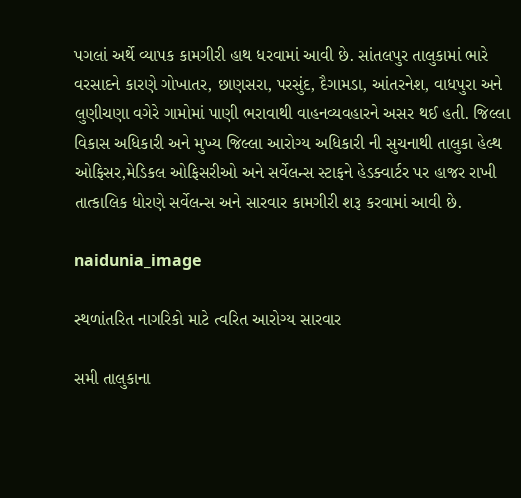પગલાં અર્થે વ્યાપક કામગીરી હાથ ધરવામાં આવી છે. સાંતલપુર તાલુકામાં ભારે વરસાદને કારણે ગોખાતર, છાણસરા, પરસુંદ, દૈગામડા, આંતરનેશ, વાધપુરા અને લુણીચણા વગેરે ગામોમાં પાણી ભરાવાથી વાહનવ્યવહારને અસર થઈ હતી. જિલ્લા વિકાસ અધિકારી અને મુખ્ય જિલ્લા આરોગ્ય અધિકારી ની સુચનાથી તાલુકા હેલ્થ ઓફિસર,મેડિકલ ઓફિસરીઓ અને સર્વેલન્સ સ્ટાફને હેડક્વાર્ટર પર હાજર રાખી તાત્કાલિક ધોરણે સર્વેલન્સ અને સારવાર કામગીરી શરૂ કરવામાં આવી છે.

naidunia_image

સ્થળાંતરિત નાગરિકો માટે ત્વરિત આરોગ્ય સારવાર

સમી તાલુકાના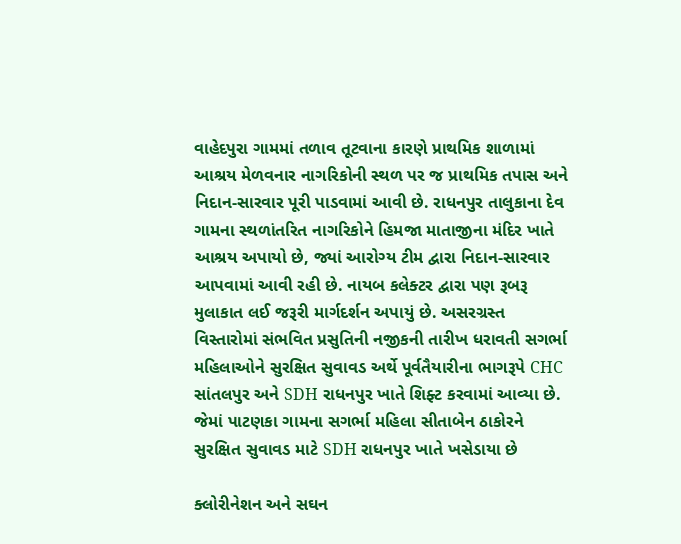વાહેદપુરા ગામમાં તળાવ તૂટવાના કારણે પ્રાથમિક શાળામાં આશ્રય મેળવનાર નાગરિકોની સ્થળ પર જ પ્રાથમિક તપાસ અને નિદાન-સારવાર પૂરી પાડવામાં આવી છે. રાધનપુર તાલુકાના દેવ ગામના સ્થળાંતરિત નાગરિકોને હિમજા માતાજીના મંદિર ખાતે આશ્રય અપાયો છે, જ્યાં આરોગ્ય ટીમ દ્વારા નિદાન-સારવાર આપવામાં આવી રહી છે. નાયબ કલેક્ટર દ્વારા પણ રૂબરૂ મુલાકાત લઈ જરૂરી માર્ગદર્શન અપાયું છે. અસરગ્રસ્ત વિસ્તારોમાં સંભવિત પ્રસુતિની નજીકની તારીખ ધરાવતી સગર્ભા મહિલાઓને સુરક્ષિત સુવાવડ અર્થે પૂર્વતૈયારીના ભાગરૂપે CHC સાંતલપુર અને SDH રાધનપુર ખાતે શિફ્ટ કરવામાં આવ્યા છે. જેમાં પાટણકા ગામના સગર્ભા મહિલા સીતાબેન ઠાકોરને સુરક્ષિત સુવાવડ માટે SDH રાધનપુર ખાતે ખસેડાયા છે

ક્લોરીનેશન અને સઘન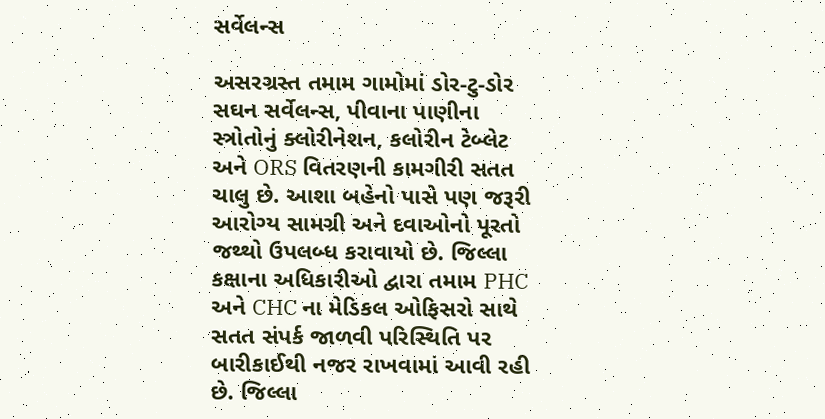સર્વેલન્સ

અસરગ્રસ્ત તમામ ગામોમાં ડોર-ટુ-ડોર સઘન સર્વેલન્સ, પીવાના પાણીના સ્ત્રોતોનું ક્લોરીનેશન, કલોરીન ટેબ્લેટ અને ORS વિતરણની કામગીરી સતત ચાલુ છે. આશા બહેનો પાસે પણ જરૂરી આરોગ્ય સામગ્રી અને દવાઓનો પૂરતો જથ્થો ઉપલબ્ધ કરાવાયો છે. જિલ્લા કક્ષાના અધિકારીઓ દ્વારા તમામ PHC અને CHC ના મેડિકલ ઓફિસરો સાથે સતત સંપર્ક જાળવી પરિસ્થિતિ પર બારીકાઈથી નજર રાખવામાં આવી રહી છે. જિલ્લા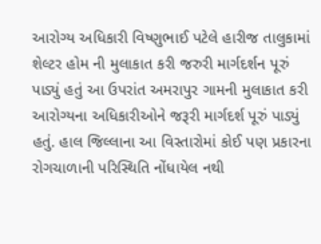આરોગ્ય અધિકારી વિષ્ણુભાઈ પટેલે હારીજ તાલુકામાં શેલ્ટર હોમ ની મુલાકાત કરી જરુરી માર્ગદર્શન પૂરું પાડ્યું હતું આ ઉપરાંત અમરાપુર ગામની મુલાકાત કરી આરોગ્યના અધિકારીઓને જરૂરી માર્ગદર્શ પૂરું પાડ્યું હતું. હાલ જિલ્લાના આ વિસ્તારોમાં કોઈ પણ પ્રકારના રોગચાળાની પરિસ્થિતિ નોંધાયેલ નથી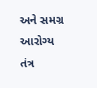અને સમગ્ર આરોગ્ય તંત્ર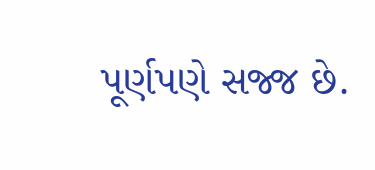પૂર્ણપણે સજ્જ છે.